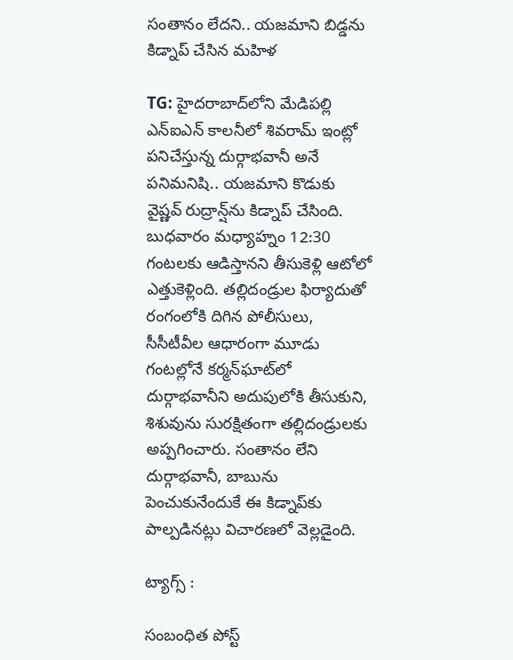సంతానం లేదని.. యజమాని బిడ్డను కిడ్నాప్‌ చేసిన మహిళ

TG: హైదరాబాద్‌లోని మేడిపల్లి ఎన్‌ఐఎన్‌ కాలనీలో శివరామ్ ఇంట్లో పనిచేస్తున్న దుర్గాభవానీ అనే పనిమనిషి.. యజమాని కొడుకు వైష్ణవ్‌ రుద్రాన్ష్‌ను కిడ్నాప్ చేసింది. బుధవారం మధ్యాహ్నం 12:30 గంటలకు ఆడిస్తానని తీసుకెళ్లి ఆటోలో ఎత్తుకెళ్లింది. తల్లిదండ్రుల ఫిర్యాదుతో రంగంలోకి దిగిన పోలీసులు, సీసీటీవీల ఆధారంగా మూడు గంటల్లోనే కర్మన్‌ఘాట్‌లో దుర్గాభవానీని అదుపులోకి తీసుకుని, శిశువును సురక్షితంగా తల్లిదండ్రులకు అప్పగించారు. సంతానం లేని దుర్గాభవానీ, బాబును పెంచుకునేందుకే ఈ కిడ్నాప్‌కు పాల్పడినట్లు విచారణలో వెల్లడైంది.

ట్యాగ్స్ :

సంబంధిత పోస్ట్